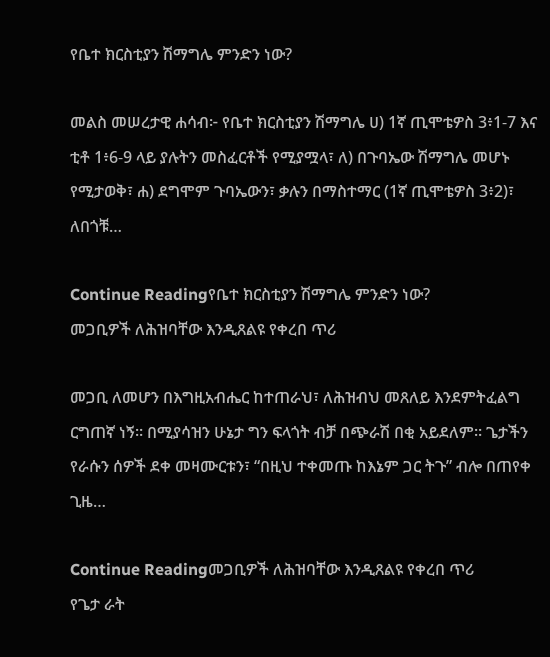የቤተ ክርስቲያን ሽማግሌ ምንድን ነው?

መልስ መሠረታዊ ሐሳብ፦ የቤተ ክርስቲያን ሽማግሌ ሀ) 1ኛ ጢሞቴዎስ 3፥1-7 እና ቲቶ 1፥6-9 ላይ ያሉትን መስፈርቶች የሚያሟላ፣ ለ) በጉባኤው ሽማግሌ መሆኑ የሚታወቅ፣ ሐ) ደግሞም ጉባኤውን፣ ቃሉን በማስተማር (1ኛ ጢሞቴዎስ 3፥2)፣ ለበጎቹ…

Continue Readingየቤተ ክርስቲያን ሽማግሌ ምንድን ነው?
መጋቢዎች ለሕዝባቸው እንዲጸልዩ የቀረበ ጥሪ

መጋቢ ለመሆን በእግዚአብሔር ከተጠራህ፣ ለሕዝብህ መጸለይ እንደምትፈልግ ርግጠኛ ነኝ። በሚያሳዝን ሁኔታ ግን ፍላጎት ብቻ በጭራሽ በቂ አይደለም። ጌታችን የራሱን ሰዎች ደቀ መዛሙርቱን፣ “በዚህ ተቀመጡ ከእኔም ጋር ትጉ” ብሎ በጠየቀ ጊዜ…

Continue Readingመጋቢዎች ለሕዝባቸው እንዲጸልዩ የቀረበ ጥሪ
የጌታ ራት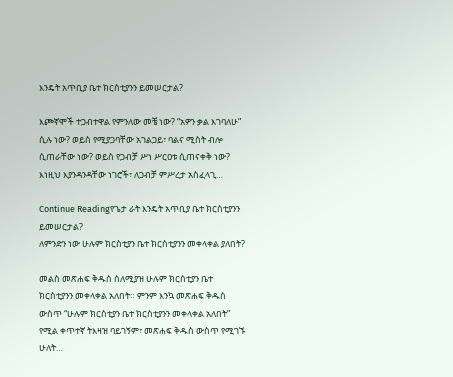እንዴት አጥቢያ ቤተ ክርስቲያንን ይመሠርታል?

እጮኛሞች ተጋብተዋል የምንለው መቼ ነው? “አዎን ቃል እገባለሁ” ሲሉ ነው? ወይስ የሚያጋባቸው አገልጋይ፣ ባልና ሚስት ብሎ ሲጠራቸው ነው? ወይስ የጋብቻ ሥነ ሥርዐቱ ሲጠናቀቅ ነው? እነዚህ እያንዳንዳቸው ነገሮች፣ ለጋብቻ ምሥረታ አስፈላጊ…

Continue Readingየጌታ ራት እንዴት አጥቢያ ቤተ ክርስቲያንን ይመሠርታል?
ለምንድን ነው ሁሉም ክርስቲያን ቤተ ክርስቲያንን መቀላቀል ያለበት?

መልስ መጽሐፍ ቅዱስ ስለሚያዝ ሁሉም ክርስቲያን ቤተ ክርስቲያንን መቀላቀል አለበት። ምንም እንኳ መጽሐፍ ቅዱስ ውስጥ “ሁሉም ክርስቲያን ቤተ ክርስቲያንን መቀላቀል አለበት” የሚል ቀጥተኛ ትእዛዝ ባይገኝም፣ መጽሐፍ ቅዱስ ውስጥ የሚገኙ ሁለት…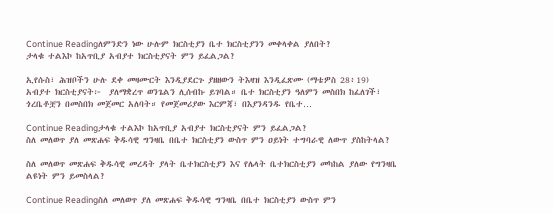Continue Readingለምንድን ነው ሁሉም ክርስቲያን ቤተ ክርስቲያንን መቀላቀል ያለበት?
ታላቁ ተልእኮ ከአጥቢያ አብያተ ክርስቲያናት ምን ይፈልጋል?

ኢየሱስ፣ ሕዝቦችን ሁሉ ደቀ መዛሙርት እንዲያደርጉ ያዘዘውን ትእዛዝ እንዲፈጽሙ (ማቴዎስ 28፥19) አብያተ ክርስቲያናት፦  ያለማቋረጥ ወንጌልን ሊሰብኩ ይገባል። ቤተ ክርስቲያን ዓለምን መስበክ ከፈለገች፣ ጎረቤቶቿን በመስበክ መጀመር አለባት። የመጀመሪያው እርምጃ፣ በእያንዳንዱ የቤተ…

Continue Readingታላቁ ተልእኮ ከአጥቢያ አብያተ ክርስቲያናት ምን ይፈልጋል?
ስለ መለወጥ ያለ መጽሐፍ ቅዱሳዊ ግንዛቤ በቤተ ክርስቲያን ውስጥ ምን ዐይነት ተግባራዊ ለውጥ ያስከትላል?

ስለ መለወጥ መጽሐፍ ቅዱሳዊ መረዳት ያላት ቤተክርስቲያን እና የሌላት ቤተክርስቲያን መካከል ያለው የግንዛቤ ልዩነት ምን ይመስላል?

Continue Readingስለ መለወጥ ያለ መጽሐፍ ቅዱሳዊ ግንዛቤ በቤተ ክርስቲያን ውስጥ ምን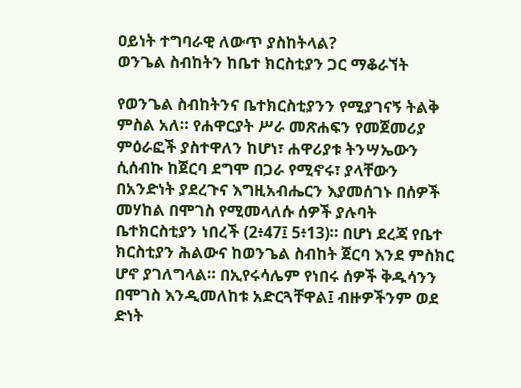ዐይነት ተግባራዊ ለውጥ ያስከትላል?
ወንጌል ስብከትን ከቤተ ክርስቲያን ጋር ማቆራኘት

የወንጌል ስብከትንና ቤተክርስቲያንን የሚያገናኝ ትልቅ ምስል አለ። የሐዋርያት ሥራ መጽሐፍን የመጀመሪያ ምዕራፎች ያስተዋለን ከሆነ፣ ሐዋሪያቱ ትንሣኤውን ሲሰብኩ ከጀርባ ደግሞ በጋራ የሚኖሩ፣ ያላቸውን በአንድነት ያደረጉና እግዚአብሔርን እያመሰገኑ በሰዎች መሃከል በሞገስ የሚመላለሱ ሰዎች ያሉባት ቤተክርስቲያን ነበረች (2፥47፤ 5፥13)። በሆነ ደረጃ የቤተ ክርስቲያን ሕልውና ከወንጌል ስብከት ጀርባ እንደ ምስክር ሆኖ ያገለግላል። በኢየሩሳሌም የነበሩ ሰዎች ቅዱሳንን በሞገስ እንዲመለከቱ አድርጓቸዋል፤ ብዙዎችንም ወደ ድነት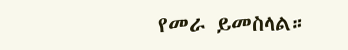የመራ ይመስላል።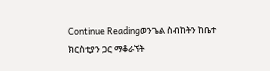Continue Readingወንጌል ስብከትን ከቤተ ክርስቲያን ጋር ማቆራኘት